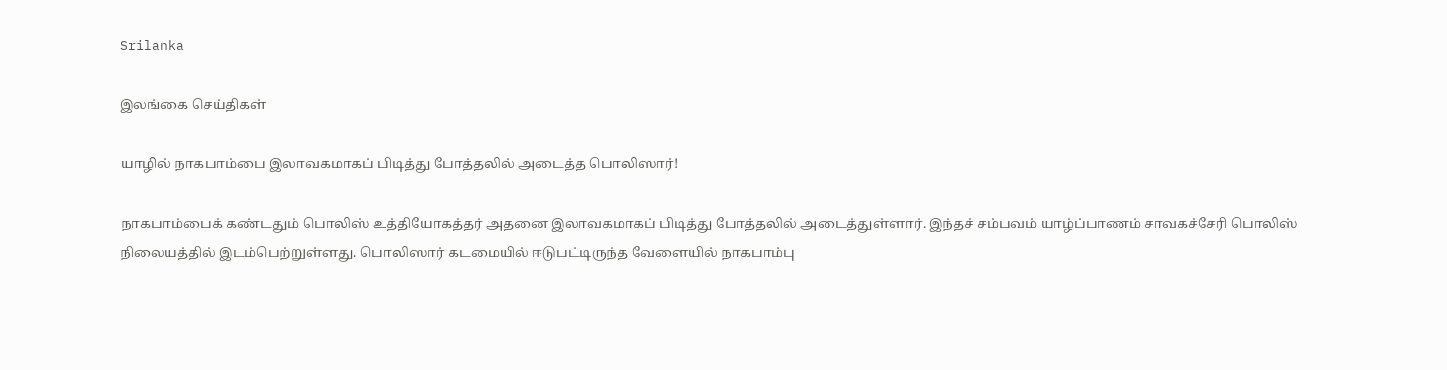Srilanka

இலங்கை செய்திகள்

யாழில் நாகபாம்பை இலாவகமாகப் பிடித்து போத்தலில் அடைத்த பொலிஸார்!

நாகபாம்பைக் கண்டதும் பொலிஸ் உத்தியோகத்தர் அதனை இலாவகமாகப் பிடித்து போத்தலில் அடைத்துள்ளார். இந்தச் சம்பவம் யாழ்ப்பாணம் சாவகச்சேரி பொலிஸ் நிலையத்தில் இடம்பெற்றுள்ளது. பொலிஸார் கடமையில் ஈடுபட்டிருந்த வேளையில் நாகபாம்பு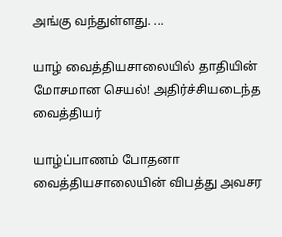அங்கு வந்துள்ளது. ...

யாழ் வைத்தியசாலையில் தாதியின் மோசமான செயல்! அதிர்ச்சியடைந்த வைத்தியர்

யாழ்ப்பாணம் போதனா வைத்தியசாலையின் விபத்து அவசர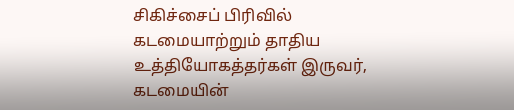சிகிச்சைப் பிரிவில் கடமையாற்றும் தாதிய உத்தியோகத்தர்கள் இருவர், கடமையின்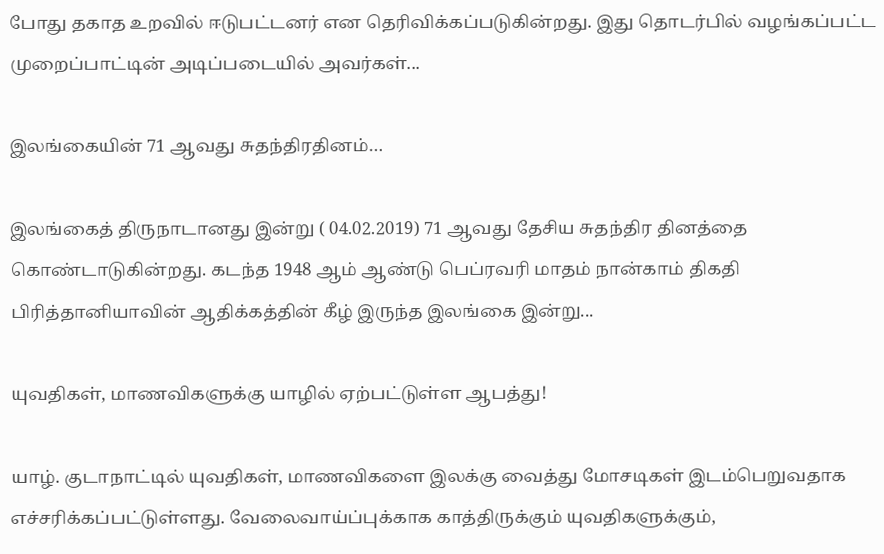போது தகாத உறவில் ஈடுபட்டனர் என தெரிவிக்கப்படுகின்றது. இது தொடர்பில் வழங்கப்பட்ட முறைப்பாட்டின் அடிப்படையில் அவர்கள்...

இலங்கையின் 71 ஆவது சுதந்திரதினம்…

இலங்கைத் திருநாடானது இன்று ( 04.02.2019) 71 ஆவது தேசிய சுதந்திர தினத்தை கொண்டாடுகின்றது. கடந்த 1948 ஆம் ஆண்டு பெப்ரவரி மாதம் நான்காம் திகதி பிரித்தானியாவின் ஆதிக்கத்தின் கீழ் இருந்த இலங்கை இன்று...

யுவதிகள், மாணவிகளுக்கு யாழில் ஏற்பட்டுள்ள ஆபத்து!

யாழ். குடாநாட்டில் யுவதிகள், மாணவிகளை இலக்கு வைத்து மோசடிகள் இடம்பெறுவதாக எச்சரிக்கப்பட்டுள்ளது. வேலைவாய்ப்புக்காக காத்திருக்கும் யுவதிகளுக்கும்,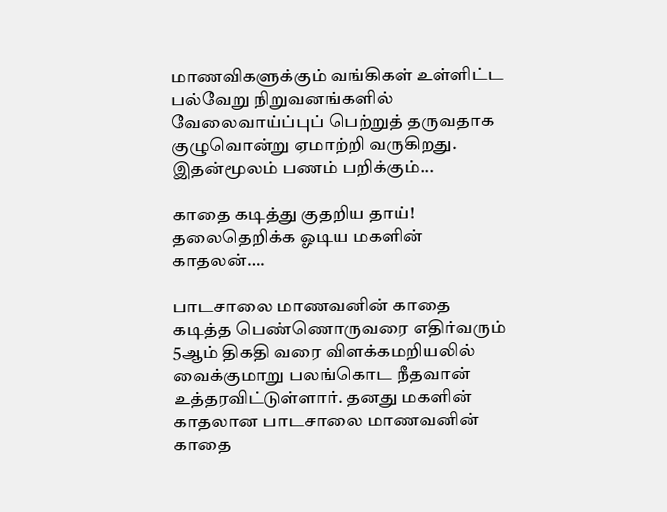மாணவிகளுக்கும் வங்கிகள் உள்ளிட்ட பல்வேறு நிறுவனங்களில் வேலைவாய்ப்புப் பெற்றுத் தருவதாக குழுவொன்று ஏமாற்றி வருகிறது. இதன்மூலம் பணம் பறிக்கும்...

காதை கடித்து குதறிய தாய்! தலைதெறிக்க ஓடிய மகளின் காதலன்….

பாடசாலை மாணவனின் காதை கடித்த பெண்ணொருவரை எதிர்வரும் 5ஆம் திகதி வரை விளக்கமறியலில் வைக்குமாறு பலங்கொட நீதவான் உத்தரவிட்டுள்ளார். தனது மகளின் காதலான பாடசாலை மாணவனின் காதை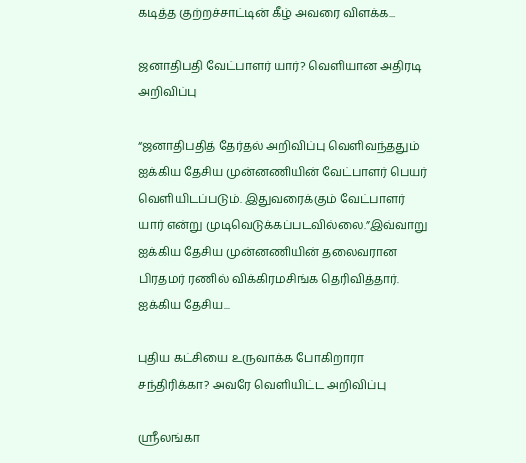கடித்த குற்றச்சாட்டின் கீழ் அவரை விளக்க...

ஜனாதிபதி வேட்பாளர் யார்? வெளியான அதிரடி அறிவிப்பு

“ஜனாதிபதித் தேர்தல் அறிவிப்பு வெளிவந்ததும் ஐக்கிய தேசிய முன்னணியின் வேட்பாளர் பெயர் வெளியிடப்படும். இதுவரைக்கும் வேட்பாளர் யார் என்று முடிவெடுக்கப்படவில்லை.”இவ்வாறு ஐக்கிய தேசிய முன்னணியின் தலைவரான பிரதமர் ரணில் விக்கிரமசிங்க தெரிவித்தார். ஐக்கிய தேசிய...

புதிய கட்சியை உருவாக்க போகிறாரா சந்திரிக்கா? அவரே வெளியிட்ட அறிவிப்பு

ஸ்ரீலங்கா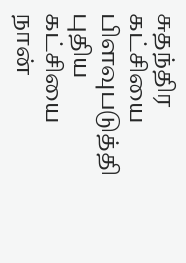சுதந்திர கட்சியை பிளவுபடுத்தி புதிய கட்சியை நான்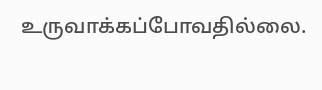உருவாக்கப்போவதில்லை.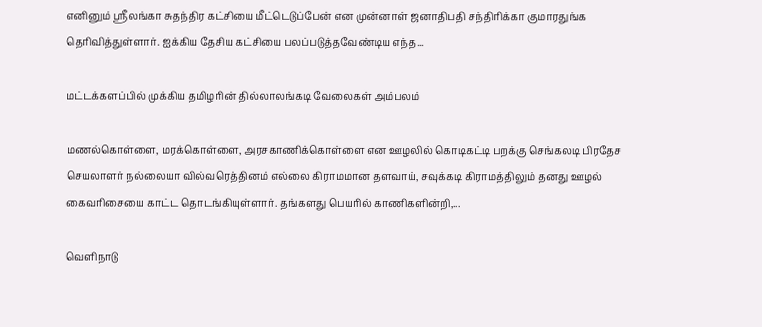எனினும் ஸ்ரீலங்கா சுதந்திர கட்சியை மீட்டெடுப்பேன் என முன்னாள் ஜனாதிபதி சந்திரிக்கா குமாரதுங்க தெரிவித்துள்ளார். ஐக்கிய தேசிய கட்சியை பலப்படுத்தவேண்டிய எந்த...

மட்டக்களப்பில் முக்கிய தமிழரின் தில்லாலங்கடி வேலைகள் அம்பலம்

மணல்கொள்ளை, மரக்கொள்ளை, அரசகாணிக்கொள்ளை என ஊழலில் கொடிகட்டி பறக்கு செங்கலடி பிரதேச செயலாளர் நல்லையா வில்வரெத்தினம் எல்லை கிராமமான தளவாய், சவுக்கடி கிராமத்திலும் தனது ஊழல் கைவரிசையை காட்ட தொடங்கியுள்ளார். தங்களது பெயரில் காணிகளின்றி,...

வெளிநாடு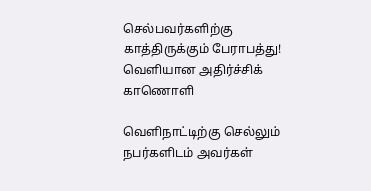செல்பவர்களிற்கு காத்திருக்கும் பேராபத்து! வெளியான அதிர்ச்சிக் காணொளி

வெளிநாட்டிற்கு செல்லும் நபர்களிடம் அவர்கள்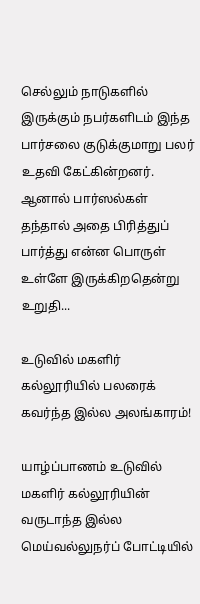செல்லும் நாடுகளில் இருக்கும் நபர்களிடம் இந்த பார்சலை குடுக்குமாறு பலர் உதவி கேட்கின்றனர். ஆனால் பார்ஸல்கள் தந்தால் அதை பிரித்துப் பார்த்து என்ன பொருள் உள்ளே இருக்கிறதென்று உறுதி...

உடுவில் மகளிர் கல்லூரியில் பலரைக் கவர்ந்த இல்ல அலங்காரம்!

யாழ்ப்பாணம் உடுவில் மகளிர் கல்லூரியின் வருடாந்த இல்ல மெய்வல்லுநர்ப் போட்டியில்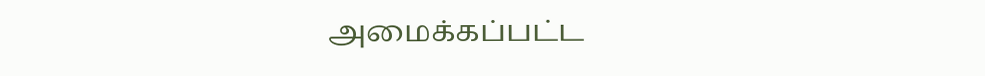அமைக்கப்பட்ட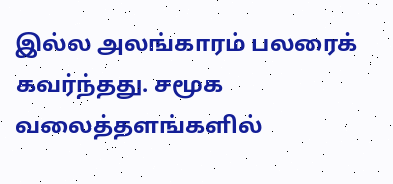இல்ல அலங்காரம் பலரைக் கவர்ந்தது. சமூக வலைத்தளங்களில்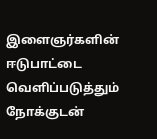இளைஞர்களின் ஈடுபாட்டை வெளிப்படுத்தும் நோக்குடன்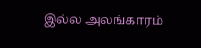இல்ல அலங்காரம்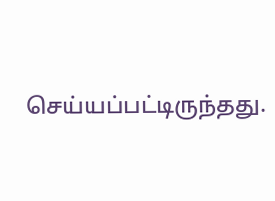செய்யப்பட்டிருந்தது.